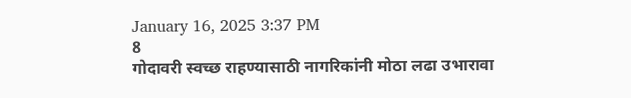January 16, 2025 3:37 PM
8
गोदावरी स्वच्छ राहण्यासाठी नागरिकांनी मोठा लढा उभारावा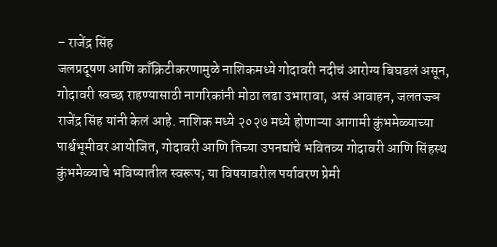– राजेंद्र सिंह
जलप्रदूषण आणि काँक्रिटीकरणामुळे नाशिकमध्ये गोदावरी नदीचं आरोग्य बिघडलं असून, गोदावरी स्वच्छ राहण्यासाठी नागरिकांनी मोठा लढा उभारावा, असं आवाहन, जलतज्ज्ञ राजेंद्र सिंह यांनी केलं आहे. नाशिक मध्ये २०२७ मध्ये होणाऱ्या आगामी कुंभमेळ्याच्या पार्श्वभूमीवर आयोजित, गोदावरी आणि तिच्या उपनद्यांचे भवितव्य गोदावरी आणि सिंहस्थ कुंभमेळ्याचे भविष्यातील स्वरूप; या विषयावरील पर्यावरण प्रेमी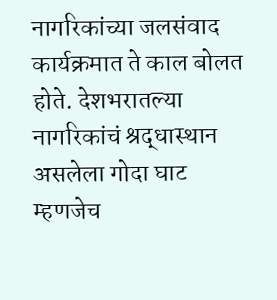नागरिकांच्या जलसंवाद कार्यक्रमात ते काल बोलत होते. देशभरातल्या नागरिकांचं श्रद्धास्थान असलेला गोदा घाट म्हणजेच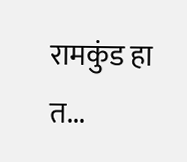रामकुंड हा त...